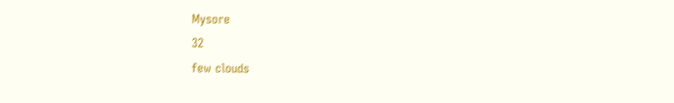Mysore
32
few clouds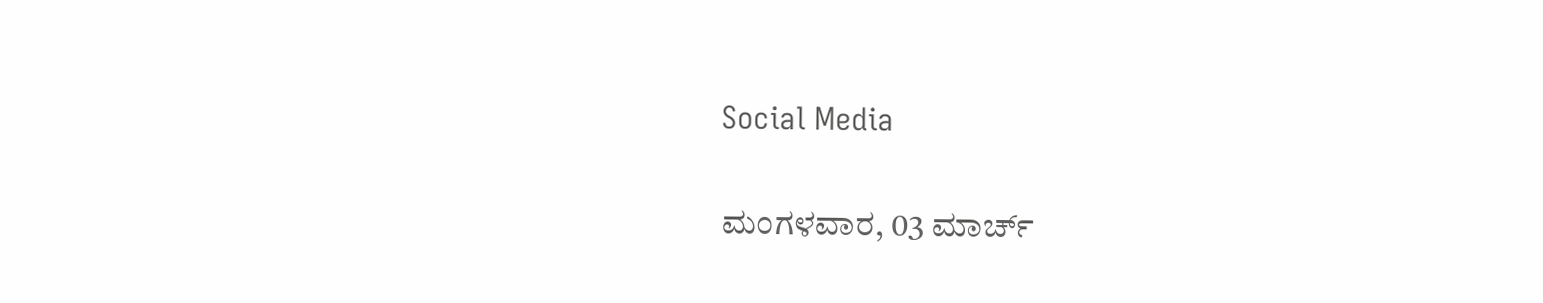Social Media

ಮಂಗಳವಾರ, 03 ಮಾರ್ಚ್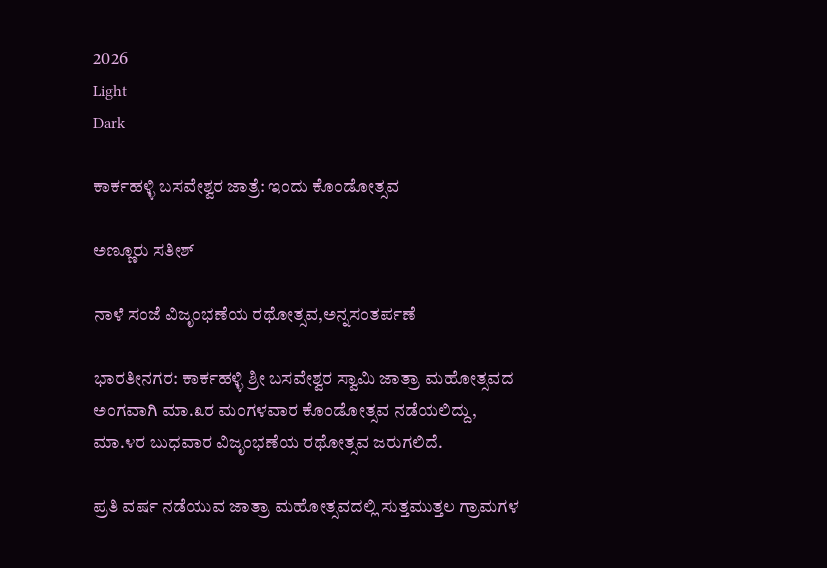2026
Light
Dark

ಕಾರ್ಕಹಳ್ಳಿ ಬಸವೇಶ್ವರ ಜಾತ್ರೆ: ಇಂದು ಕೊಂಡೋತ್ಸವ

ಅಣ್ಣೂರು ಸತೀಶ್

ನಾಳೆ ಸಂಜೆ ವಿಜೃಂಭಣೆಯ ರಥೋತ್ಸವ,ಅನ್ನಸಂತರ್ಪಣೆ

ಭಾರತೀನಗರ: ಕಾರ್ಕಹಳ್ಳಿ ಶ್ರೀ ಬಸವೇಶ್ವರ ಸ್ವಾಮಿ ಜಾತ್ರಾ ಮಹೋತ್ಸವದ ಅಂಗವಾಗಿ ಮಾ.೩ರ ಮಂಗಳವಾರ ಕೊಂಡೋತ್ಸವ ನಡೆಯಲಿದ್ದು, ಮಾ.೪ರ ಬುಧವಾರ ವಿಜೃಂಭಣೆಯ ರಥೋತ್ಸವ ಜರುಗಲಿದೆ.

ಪ್ರತಿ ವರ್ಷ ನಡೆಯುವ ಜಾತ್ರಾ ಮಹೋತ್ಸವದಲ್ಲಿ ಸುತ್ತಮುತ್ತಲ ಗ್ರಾಮಗಳ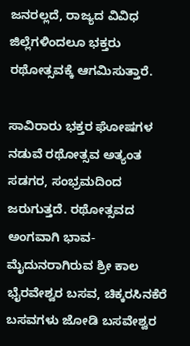ಜನರಲ್ಲದೆ, ರಾಜ್ಯದ ವಿವಿಧ ಜಿಲ್ಲೆಗಳಿಂದಲೂ ಭಕ್ತರು ರಥೋತ್ಸವಕ್ಕೆ ಆಗಮಿಸುತ್ತಾರೆ.

ಸಾವಿರಾರು ಭಕ್ತರ ಘೋಷಗಳ ನಡುವೆ ರಥೋತ್ಸವ ಅತ್ಯಂತ ಸಡಗರ, ಸಂಭ್ರಮದಿಂದ ಜರುಗುತ್ತದೆ. ರಥೋತ್ಸವದ ಅಂಗವಾಗಿ ಭಾವ-ಮೈದುನರಾಗಿರುವ ಶ್ರೀ ಕಾಲ ಭೈರವೇಶ್ವರ ಬಸವ, ಚಿಕ್ಕರಸಿನಕೆರೆ ಬಸವಗಳು ಜೋಡಿ ಬಸವೇಶ್ವರ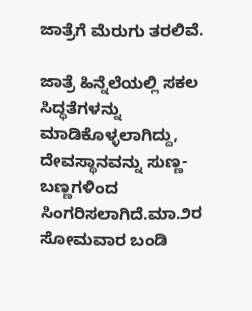ಜಾತ್ರೆಗೆ ಮೆರುಗು ತರಲಿವೆ.

ಜಾತ್ರೆ ಹಿನ್ನೆಲೆಯಲ್ಲಿ ಸಕಲ ಸಿದ್ಧತೆಗಳನ್ನು ಮಾಡಿಕೊಳ್ಳಲಾಗಿದ್ದು, ದೇವಸ್ಥಾನವನ್ನು ಸುಣ್ಣ- ಬಣ್ಣಗಳಿಂದ ಸಿಂಗರಿಸಲಾಗಿದೆ.ಮಾ.೨ರ ಸೋಮವಾರ ಬಂಡಿ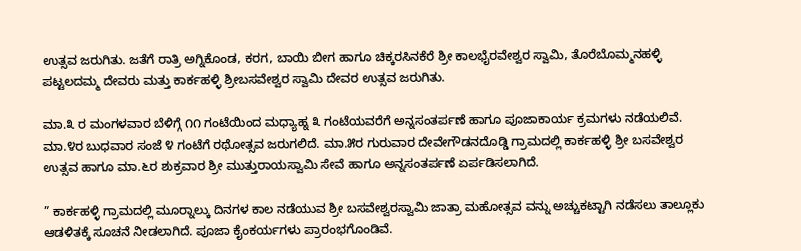ಉತ್ಸವ ಜರುಗಿತು. ಜತೆಗೆ ರಾತ್ರಿ ಅಗ್ನಿಕೊಂಡ, ಕರಗ, ಬಾಯಿ ಬೀಗ ಹಾಗೂ ಚಿಕ್ಕರಸಿನಕೆರೆ ಶ್ರೀ ಕಾಲಭೈರವೇಶ್ವರ ಸ್ವಾಮಿ, ತೊರೆಬೊಮ್ಮನಹಳ್ಳಿ ಪಟ್ಟಲದಮ್ಮ ದೇವರು ಮತ್ತು ಕಾರ್ಕಹಳ್ಳಿ ಶ್ರೀಬಸವೇಶ್ವರ ಸ್ವಾಮಿ ದೇವರ ಉತ್ಸವ ಜರುಗಿತು.

ಮಾ.೩ ರ ಮಂಗಳವಾರ ಬೆಳಿಗ್ಗೆ ೧೧ ಗಂಟೆಯಿಂದ ಮಧ್ಯಾಹ್ನ ೩ ಗಂಟೆಯವರೆಗೆ ಅನ್ನಸಂತರ್ಪಣೆ ಹಾಗೂ ಪೂಜಾಕಾರ್ಯ ಕ್ರಮಗಳು ನಡೆಯಲಿವೆ. ಮಾ.೪ರ ಬುಧವಾರ ಸಂಜೆ ೪ ಗಂಟೆಗೆ ರಥೋತ್ಸವ ಜರುಗಲಿದೆ. ಮಾ.೫ರ ಗುರುವಾರ ದೇವೇಗೌಡನದೊಡ್ಡಿ ಗ್ರಾಮದಲ್ಲಿ ಕಾರ್ಕಹಳ್ಳಿ ಶ್ರೀ ಬಸವೇಶ್ವರ ಉತ್ಸವ ಹಾಗೂ ಮಾ.೬ರ ಶುಕ್ರವಾರ ಶ್ರೀ ಮುತ್ತುರಾಯಸ್ವಾಮಿ ಸೇವೆ ಹಾಗೂ ಅನ್ನಸಂತರ್ಪಣೆ ಏರ್ಪಡಿಸಲಾಗಿದೆ.

” ಕಾರ್ಕಹಳ್ಳಿ ಗ್ರಾಮದಲ್ಲಿ ಮೂರ‍್ನಾಲ್ಕು ದಿನಗಳ ಕಾಲ ನಡೆಯುವ ಶ್ರೀ ಬಸವೇಶ್ವರಸ್ವಾಮಿ ಜಾತ್ರಾ ಮಹೋತ್ಸವ ವನ್ನು ಅಚ್ಚುಕಟ್ಟಾಗಿ ನಡೆಸಲು ತಾಲ್ಲೂಕು ಆಡಳಿತಕ್ಕೆ ಸೂಚನೆ ನೀಡಲಾಗಿದೆ. ಪೂಜಾ ಕೈಂಕರ್ಯಗಳು ಪ್ರಾರಂಭಗೊಂಡಿವೆ.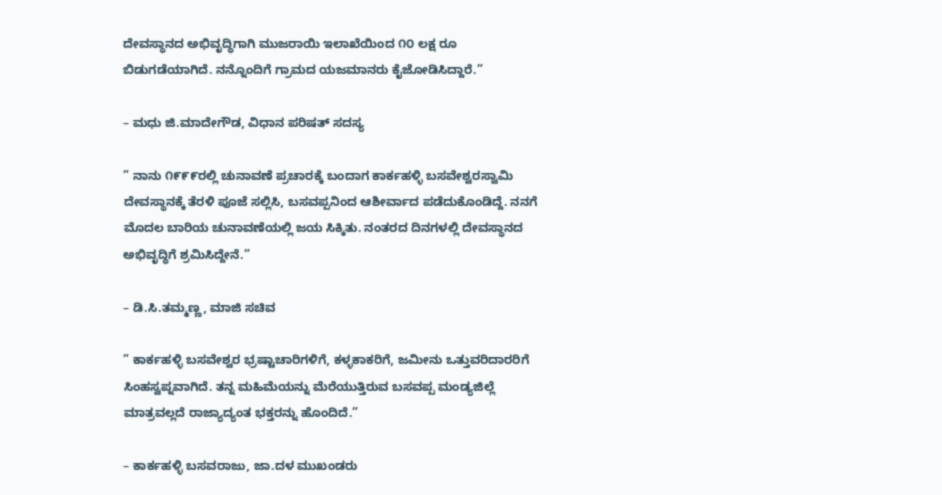ದೇವಸ್ಥಾನದ ಅಭಿವೃದ್ಧಿಗಾಗಿ ಮುಜರಾಯಿ ಇಲಾಖೆಯಿಂದ ೧೦ ಲಕ್ಷ ರೂ ಬಿಡುಗಡೆಯಾಗಿದೆ. ನನ್ನೊಂದಿಗೆ ಗ್ರಾಮದ ಯಜಮಾನರು ಕೈಜೋಡಿಸಿದ್ದಾರೆ.”

– ಮಧು ಜಿ.ಮಾದೇಗೌಡ, ವಿಧಾನ ಪರಿಷತ್ ಸದಸ್ಯ

” ನಾನು ೧೯೯೯ರಲ್ಲಿ ಚುನಾವಣೆ ಪ್ರಚಾರಕ್ಕೆ ಬಂದಾಗ ಕಾರ್ಕಹಳ್ಳಿ ಬಸವೇಶ್ವರಸ್ವಾಮಿ ದೇವಸ್ಥಾನಕ್ಕೆ ತೆರಳಿ ಪೂಜೆ ಸಲ್ಲಿಸಿ, ಬಸವಪ್ಪನಿಂದ ಆಶೀರ್ವಾದ ಪಡೆದುಕೊಂಡಿದ್ದೆ. ನನಗೆ ಮೊದಲ ಬಾರಿಯ ಚುನಾವಣೆಯಲ್ಲಿ ಜಯ ಸಿಕ್ಕಿತು. ನಂತರದ ದಿನಗಳಲ್ಲಿ ದೇವಸ್ಥಾನದ ಅಭಿವೃದ್ಧಿಗೆ ಶ್ರಮಿಸಿದ್ದೇನೆ.”

– ಡಿ.ಸಿ.ತಮ್ಮಣ್ಣ, ಮಾಜಿ ಸಚಿವ

” ಕಾರ್ಕಹಳ್ಳಿ ಬಸವೇಶ್ವರ ಭ್ರಷ್ಟಾಚಾರಿಗಳಿಗೆ, ಕಳ್ಳಕಾಕರಿಗೆ, ಜಮೀನು ಒತ್ತುವರಿದಾರರಿಗೆ ಸಿಂಹಸ್ವಪ್ನವಾಗಿದೆ. ತನ್ನ ಮಹಿಮೆಯನ್ನು ಮೆರೆಯುತ್ತಿರುವ ಬಸವಪ್ಪ ಮಂಡ್ಯಜಿಲ್ಲೆ ಮಾತ್ರವಲ್ಲದೆ ರಾಜ್ಯಾದ್ಯಂತ ಭಕ್ತರನ್ನು ಹೊಂದಿದೆ.”

– ಕಾರ್ಕಹಳ್ಳಿ ಬಸವರಾಜು, ಜಾ.ದಳ ಮುಖಂಡರು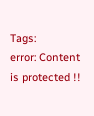Tags:
error: Content is protected !!